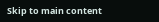Skip to main content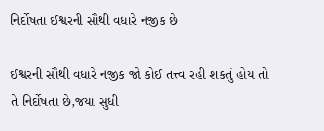નિર્દોષતા ઈશ્વરની સૌથી વધારે નજીક છે

ઈશ્વરની સૌથી વધારે નજીક જો કોઈ તત્ત્વ રહી શકતું હોય તો તે નિર્દોષતા છે,જયા સુધી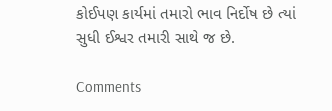કોઈપણ કાર્યમાં તમારો ભાવ નિર્દોષ છે ત્યાં સુધી ઈશ્વર તમારી સાથે જ છે.

Comments